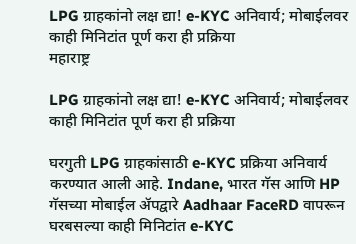LPG ग्राहकांनो लक्ष द्या! e-KYC अनिवार्य; मोबाईलवर काही मिनिटांत पूर्ण करा ही प्रक्रिया
महाराष्ट्र

LPG ग्राहकांनो लक्ष द्या! e-KYC अनिवार्य; मोबाईलवर काही मिनिटांत पूर्ण करा ही प्रक्रिया

घरगुती LPG ग्राहकांसाठी e-KYC प्रक्रिया अनिवार्य करण्यात आली आहे. Indane, भारत गॅस आणि HP गॅसच्या मोबाईल ॲपद्वारे Aadhaar FaceRD वापरून घरबसल्या काही मिनिटांत e-KYC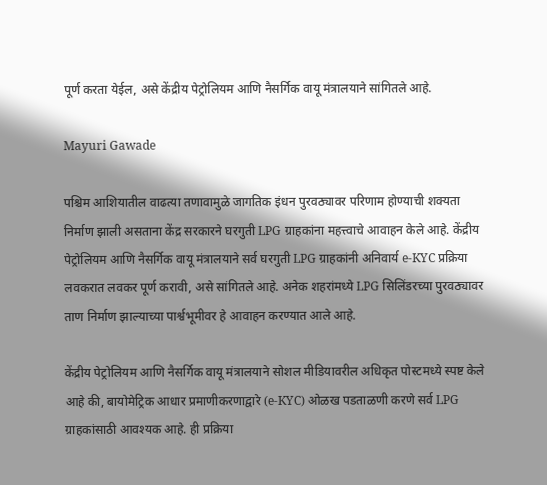पूर्ण करता येईल, असे केंद्रीय पेट्रोलियम आणि नैसर्गिक वायू मंत्रालयाने सांगितले आहे.

Mayuri Gawade

पश्चिम आशियातील वाढत्या तणावामुळे जागतिक इंधन पुरवठ्यावर परिणाम होण्याची शक्यता निर्माण झाली असताना केंद्र सरकारने घरगुती LPG ग्राहकांना महत्त्वाचे आवाहन केले आहे. केंद्रीय पेट्रोलियम आणि नैसर्गिक वायू मंत्रालयाने सर्व घरगुती LPG ग्राहकांनी अनिवार्य e-KYC प्रक्रिया लवकरात लवकर पूर्ण करावी, असे सांगितले आहे. अनेक शहरांमध्ये LPG सिलिंडरच्या पुरवठ्यावर ताण निर्माण झाल्याच्या पार्श्वभूमीवर हे आवाहन करण्यात आले आहे.

केंद्रीय पेट्रोलियम आणि नैसर्गिक वायू मंत्रालयाने सोशल मीडियावरील अधिकृत पोस्टमध्ये स्पष्ट केले आहे की, बायोमेट्रिक आधार प्रमाणीकरणाद्वारे (e-KYC) ओळख पडताळणी करणे सर्व LPG ग्राहकांसाठी आवश्यक आहे. ही प्रक्रिया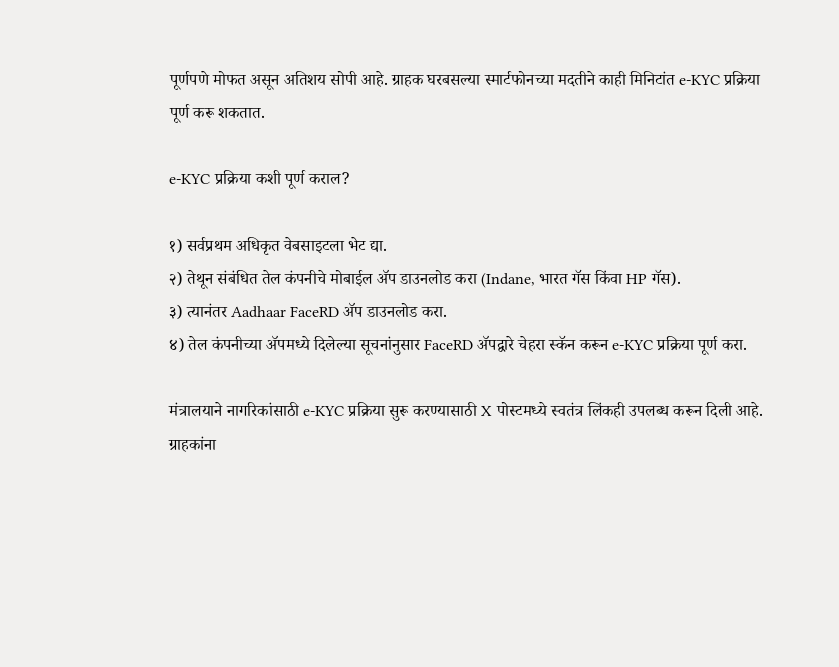पूर्णपणे मोफत असून अतिशय सोपी आहे. ग्राहक घरबसल्या स्मार्टफोनच्या मदतीने काही मिनिटांत e-KYC प्रक्रिया पूर्ण करू शकतात.

e-KYC प्रक्रिया कशी पूर्ण कराल?

१) सर्वप्रथम अधिकृत वेबसाइटला भेट द्या.
२) तेथून संबंधित तेल कंपनीचे मोबाईल ॲप डाउनलोड करा (Indane, भारत गॅस किंवा HP गॅस).
३) त्यानंतर Aadhaar FaceRD ॲप डाउनलोड करा.
४) तेल कंपनीच्या ॲपमध्ये दिलेल्या सूचनांनुसार FaceRD ॲपद्वारे चेहरा स्कॅन करून e-KYC प्रक्रिया पूर्ण करा.

मंत्रालयाने नागरिकांसाठी e-KYC प्रक्रिया सुरू करण्यासाठी X पोस्टमध्ये स्वतंत्र लिंकही उपलब्ध करून दिली आहे. ग्राहकांना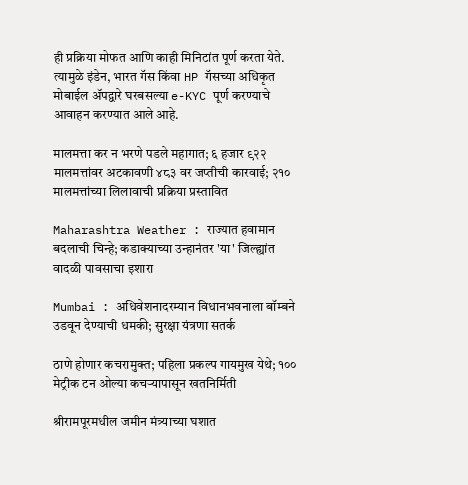ही प्रक्रिया मोफत आणि काही मिनिटांत पूर्ण करता येते. त्यामुळे इंडेन, भारत गॅस किंवा HP गॅसच्या अधिकृत मोबाईल ॲपद्वारे घरबसल्या e-KYC पूर्ण करण्याचे आवाहन करण्यात आले आहे.

मालमत्ता कर न भरणे पडले महागात; ६ हजार ९२२ मालमत्तांवर अटकावणी ४८३ वर जप्तीची कारवाई; २१० मालमत्तांच्या लिलावाची प्रक्रिया प्रस्तावित

Maharashtra Weather : राज्यात हवामान बदलाची चिन्हे; कडाक्याच्या उन्हानंतर 'या' जिल्ह्यांत वादळी पावसाचा इशारा

Mumbai : अधिवेशनादरम्यान विधानभवनाला बॉम्बने उडवून देण्याची धमकी; सुरक्षा यंत्रणा सतर्क

ठाणे होणार कचरामुक्त; पहिला प्रकल्प गायमुख येथे; १०० मेट्रीक टन ओल्या कचऱ्यापासून खतनिर्मिती

श्रीरामपूरमधील जमीन मंत्र्याच्या घशात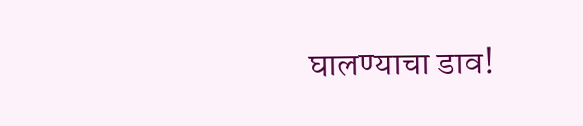घालण्याचा डाव!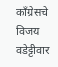काँग्रेसचे विजय वडेट्टीवार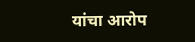यांचा आरोप